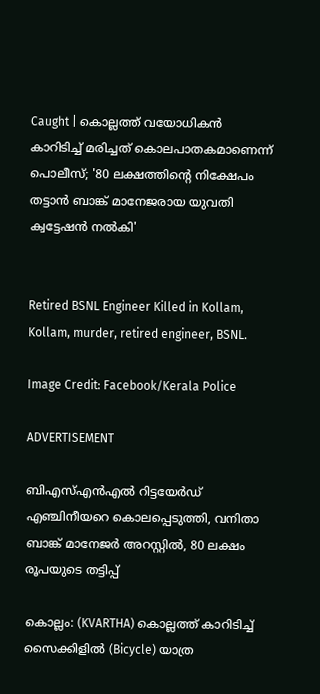Caught | കൊല്ലത്ത് വയോധികന്‍ കാറിടിച്ച് മരിച്ചത് കൊലപാതകമാണെന്ന് പൊലീസ്; '80 ലക്ഷത്തിന്റെ നിക്ഷേപം തട്ടാന്‍ ബാങ്ക് മാനേജരായ യുവതി ക്വട്ടേഷന്‍ നല്‍കി'


Retired BSNL Engineer Killed in Kollam, Kollam, murder, retired engineer, BSNL.

Image Credit: Facebook/Kerala Police

ADVERTISEMENT

ബിഎസ്എൻഎൽ റിട്ടയേർഡ് എഞ്ചിനീയറെ കൊലപ്പെടുത്തി, വനിതാ ബാങ്ക് മാനേജർ അറസ്റ്റിൽ, 80 ലക്ഷം രൂപയുടെ തട്ടിപ്പ്

കൊല്ലം: (KVARTHA) കൊല്ലത്ത് കാറിടിച്ച് സൈക്കിളില്‍ (Bicycle) യാത്ര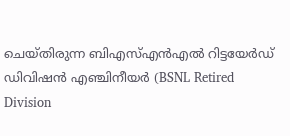ചെയ്തിരുന്ന ബിഎസ്എന്‍എല്‍ റിട്ടയേര്‍ഡ് ഡിവിഷന്‍ എഞ്ചിനീയര്‍ (BSNL Retired Division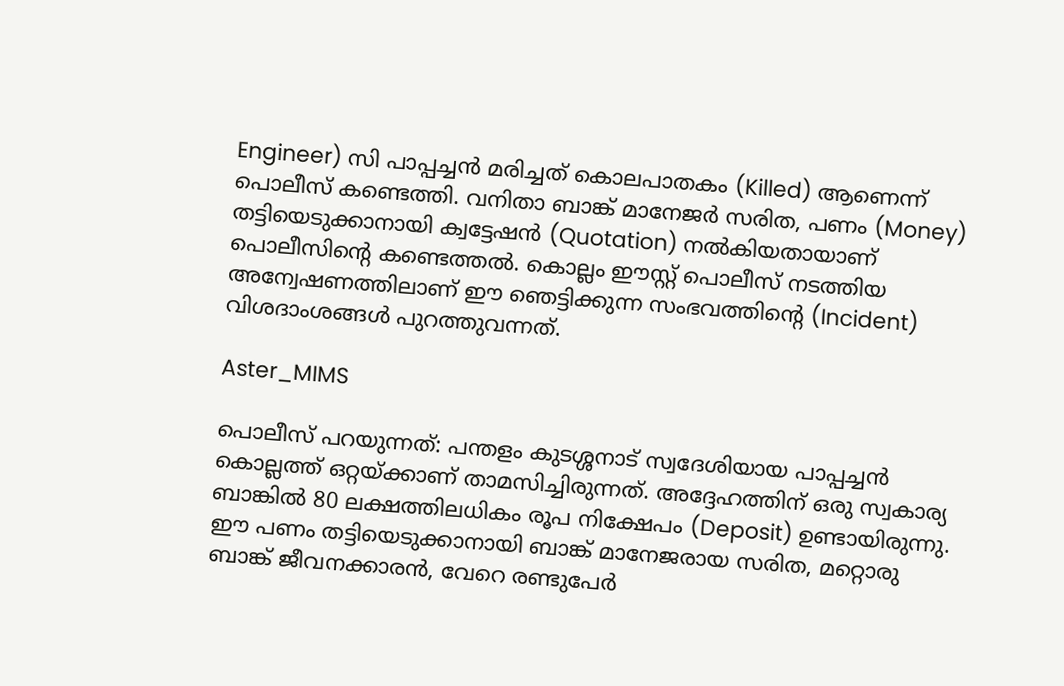Engineer) സി പാപ്പച്ചന്‍ മരിച്ചത് കൊലപാതകം (Killed) ആണെന്ന് പൊലീസ് കണ്ടെത്തി. വനിതാ ബാങ്ക് മാനേജര്‍ സരിത, പണം (Money) തട്ടിയെടുക്കാനായി ക്വട്ടേഷന്‍ (Quotation) നല്‍കിയതായാണ് പൊലീസിന്റെ കണ്ടെത്തല്‍. കൊല്ലം ഈസ്റ്റ് പൊലീസ് നടത്തിയ അന്വേഷണത്തിലാണ് ഈ ഞെട്ടിക്കുന്ന സംഭവത്തിന്റെ (Incident) വിശദാംശങ്ങള്‍ പുറത്തുവന്നത്.

Aster_MIMS

പൊലീസ് പറയുന്നത്: പന്തളം കുടശ്ശനാട് സ്വദേശിയായ പാപ്പച്ചന്‍ കൊല്ലത്ത് ഒറ്റയ്ക്കാണ് താമസിച്ചിരുന്നത്. അദ്ദേഹത്തിന് ഒരു സ്വകാര്യ ബാങ്കില്‍ 80 ലക്ഷത്തിലധികം രൂപ നിക്ഷേപം (Deposit) ഉണ്ടായിരുന്നു. ഈ പണം തട്ടിയെടുക്കാനായി ബാങ്ക് മാനേജരായ സരിത, മറ്റൊരു ബാങ്ക് ജീവനക്കാരന്‍, വേറെ രണ്ടുപേര്‍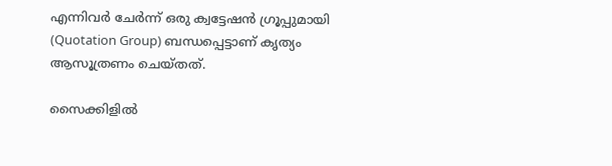എന്നിവര്‍ ചേര്‍ന്ന് ഒരു ക്വട്ടേഷന്‍ ഗ്രൂപ്പുമായി (Quotation Group) ബന്ധപ്പെട്ടാണ് കൃത്യം ആസൂത്രണം ചെയ്തത്.

സൈക്കിളില്‍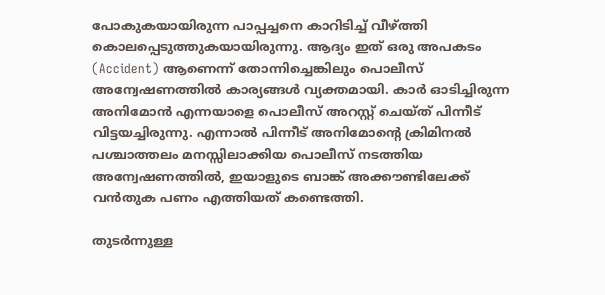പോകുകയായിരുന്ന പാപ്പച്ചനെ കാറിടിച്ച് വീഴ്ത്തി കൊലപ്പെടുത്തുകയായിരുന്നു. ആദ്യം ഇത് ഒരു അപകടം (Accident) ആണെന്ന് തോന്നിച്ചെങ്കിലും പൊലീസ് അന്വേഷണത്തില്‍ കാര്യങ്ങള്‍ വ്യക്തമായി. കാര്‍ ഓടിച്ചിരുന്ന അനിമോന്‍ എന്നയാളെ പൊലീസ് അറസ്റ്റ് ചെയ്ത് പിന്നീട് വിട്ടയച്ചിരുന്നു. എന്നാല്‍ പിന്നീട് അനിമോന്റെ ക്രിമിനല്‍ പശ്ചാത്തലം മനസ്സിലാക്കിയ പൊലീസ് നടത്തിയ അന്വേഷണത്തില്‍, ഇയാളുടെ ബാങ്ക് അക്കൗണ്ടിലേക്ക് വന്‍തുക പണം എത്തിയത് കണ്ടെത്തി.

തുടര്‍ന്നുള്ള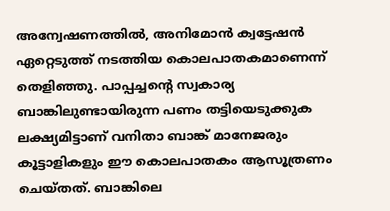അന്വേഷണത്തില്‍, അനിമോന്‍ ക്വട്ടേഷന്‍ ഏറ്റെടുത്ത് നടത്തിയ കൊലപാതകമാണെന്ന് തെളിഞ്ഞു. പാപ്പച്ചന്റെ സ്വകാര്യ ബാങ്കിലുണ്ടായിരുന്ന പണം തട്ടിയെടുക്കുക ലക്ഷ്യമിട്ടാണ് വനിതാ ബാങ്ക് മാനേജരും കൂട്ടാളികളും ഈ കൊലപാതകം ആസൂത്രണം ചെയ്തത്. ബാങ്കിലെ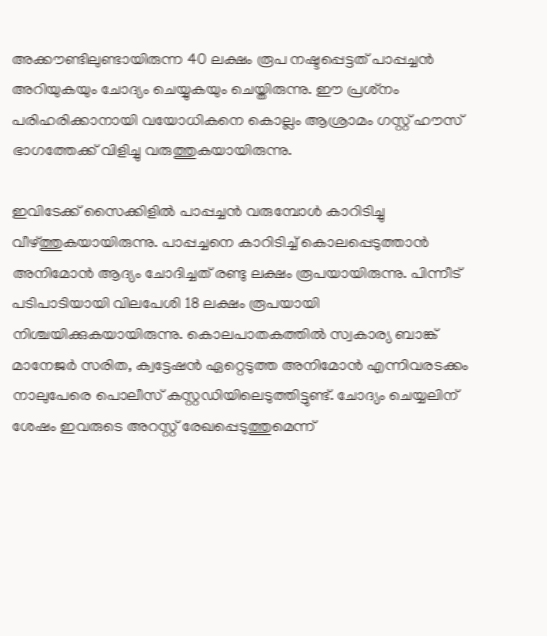അക്കൗണ്ടിലുണ്ടായിരുന്ന 40 ലക്ഷം രൂപ നഷ്ടപ്പെട്ടത് പാപ്പച്ചന്‍ അറിയുകയും ചോദ്യം ചെയ്യുകയും ചെയ്തിരുന്നു. ഈ പ്രശ്‌നം പരിഹരിക്കാനായി വയോധികനെ കൊല്ലം ആശ്രാമം ഗസ്റ്റ് ഹൗസ് ഭാഗത്തേക്ക് വിളിച്ചു വരുത്തുകയായിരുന്നു.

ഇവിടേക്ക് സൈക്കിളില്‍ പാപ്പച്ചന്‍ വരുമ്പോള്‍ കാറിടിച്ചു വീഴ്ത്തുകയായിരുന്നു. പാപ്പച്ചനെ കാറിടിച്ച് കൊലപ്പെടുത്താന്‍ അനിമോന്‍ ആദ്യം ചോദിച്ചത് രണ്ടു ലക്ഷം രൂപയായിരുന്നു. പിന്നീട് പടിപാടിയായി വിലപേശി 18 ലക്ഷം രൂപയായി നിശ്ചയിക്കുകയായിരുന്നു. കൊലപാതകത്തില്‍ സ്വകാര്യ ബാങ്ക് മാനേജര്‍ സരിത, ക്വട്ടേഷന്‍ ഏറ്റെടുത്ത അനിമോന്‍ എന്നിവരടക്കം നാലുപേരെ പൊലീസ് കസ്റ്റഡിയിലെടുത്തിട്ടുണ്ട്. ചോദ്യം ചെയ്യലിന് ശേഷം ഇവരുടെ അറസ്റ്റ് രേഖപ്പെടുത്തുമെന്ന്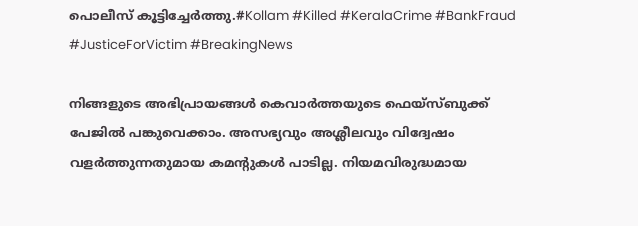പൊലീസ് കൂട്ടിച്ചേര്‍ത്തു.#Kollam #Killed #KeralaCrime #BankFraud #JusticeForVictim #BreakingNews

നിങ്ങളുടെ അഭിപ്രായങ്ങൾ കെവാർത്തയുടെ ഫെയ്‌സ്‌ബുക്ക് പേജിൽ പങ്കുവെക്കാം. അസഭ്യവും അശ്ലീലവും വിദ്വേഷം വളർത്തുന്നതുമായ കമന്റുകൾ പാടില്ല. നിയമവിരുദ്ധമായ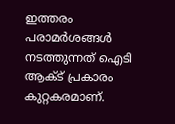ഇത്തരം പരാമർശങ്ങൾ നടത്തുന്നത് ഐടി ആക്ട് പ്രകാരം കുറ്റകരമാണ്.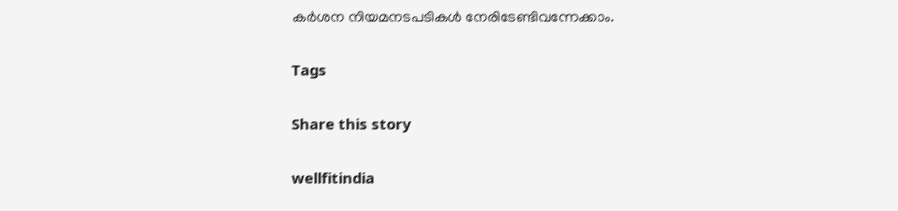കർശന നിയമനടപടികൾ നേരിടേണ്ടിവന്നേക്കാം.

Tags

Share this story

wellfitindia